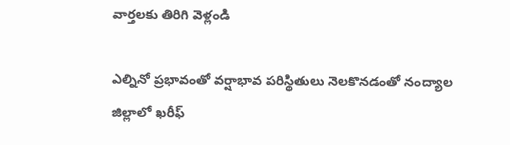వార్తలకు తిరిగి వెళ్లండి

ఎల్నినో ప్రభావంతో వర్షాభావ పరిస్థితులు నెలకొనడంతో నంద్యాల జిల్లాలో ఖరీఫ్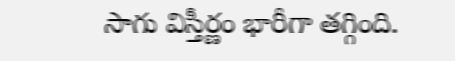సాగు విస్తీర్ణం భారీగా తగ్గింది.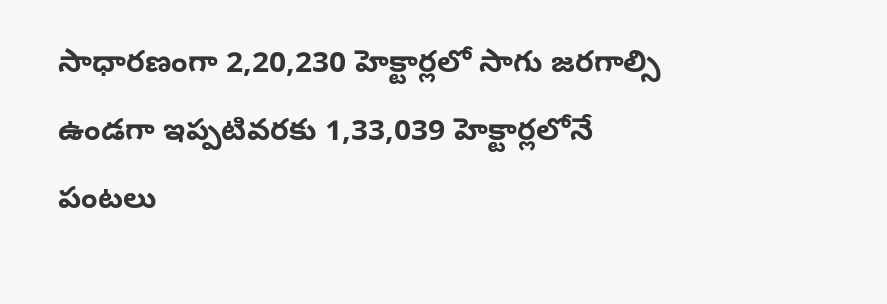సాధారణంగా 2,20,230 హెక్టార్లలో సాగు జరగాల్సి ఉండగా ఇప్పటివరకు 1,33,039 హెక్టార్లలోనే పంటలు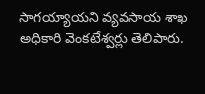సాగయ్యాయని వ్యవసాయ శాఖ అధికారి వెంకటేశ్వర్లు తెలిపారు.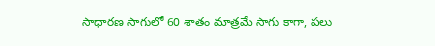సాధారణ సాగులో 60 శాతం మాత్రమే సాగు కాగా, పలు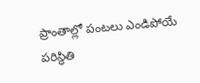ప్రాంతాల్లో పంటలు ఎండిపోయే పరిస్థితి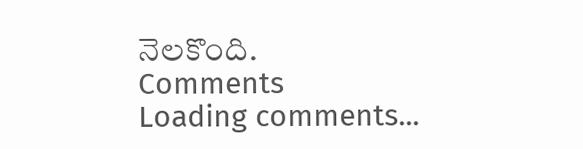నెలకొంది.
Comments
Loading comments...